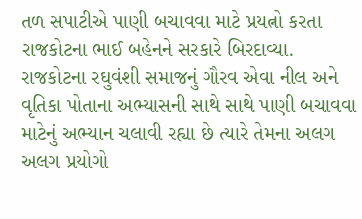તળ સપાટીએ પાણી બચાવવા માટે પ્રયત્નો કરતા રાજકોટના ભાઈ બહેનને સરકારે બિરદાવ્યા.
રાજકોટના રઘુવંશી સમાજનું ગૌરવ એવા નીલ અને વૃતિકા પોતાના અભ્યાસની સાથે સાથે પાણી બચાવવા માટેનું અભ્યાન ચલાવી રહ્યા છે ત્યારે તેમના અલગ અલગ પ્રયોગો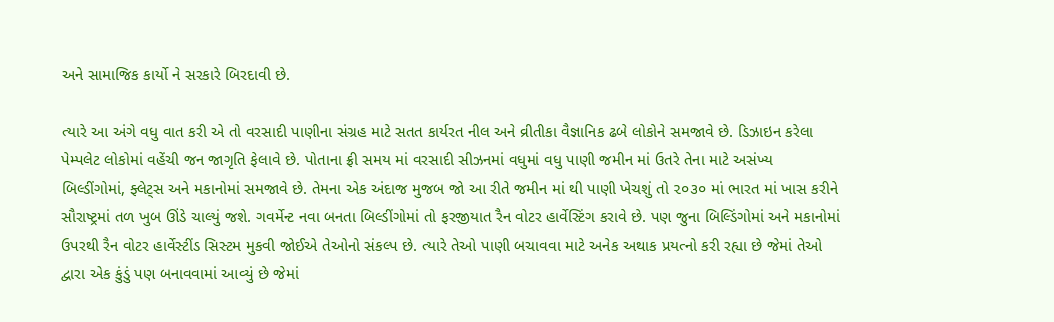અને સામાજિક કાર્યો ને સરકારે બિરદાવી છે.

ત્યારે આ અંગે વધુ વાત કરી એ તો વરસાદી પાણીના સંગ્રહ માટે સતત કાર્યરત નીલ અને વ્રીતીકા વૈજ્ઞાનિક ઢબે લોકોને સમજાવે છે. ડિઝાઇન કરેલા પેમ્પલેટ લોકોમાં વહેંચી જન જાગૃતિ ફેલાવે છે. પોતાના ફ્રી સમય માં વરસાદી સીઝનમાં વધુમાં વધુ પાણી જમીન માં ઉતરે તેના માટે અસંખ્ય બિલ્ડીંગોમાં, ફ્લેટ્સ અને મકાનોમાં સમજાવે છે. તેમના એક અંદાજ મુજબ જો આ રીતે જમીન માં થી પાણી ખેચશું તો ૨૦૩૦ માં ભારત માં ખાસ કરીને સૌરાષ્ટ્રમાં તળ ખુબ ઊંડે ચાલ્યું જશે. ગવર્મેન્ટ નવા બનતા બિલ્ડીંગોમાં તો ફરજીયાત રૈન વોટર હાર્વેસ્ટિંગ કરાવે છે. પણ જુના બિલ્ડિંગોમાં અને મકાનોમાં ઉપરથી રૈન વોટર હાર્વેસ્ટીંડ સિસ્ટમ મુકવી જોઈએ તેઓનો સંકલ્પ છે. ત્યારે તેઓ પાણી બચાવવા માટે અનેક અથાક પ્રયત્નો કરી રહ્યા છે જેમાં તેઓ દ્વારા એક કુંડું પણ બનાવવામાં આવ્યું છે જેમાં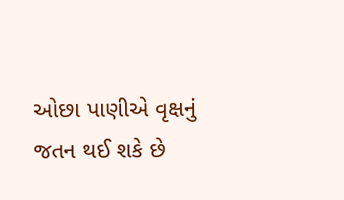ઓછા પાણીએ વૃક્ષનું જતન થઈ શકે છે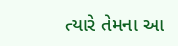ત્યારે તેમના આ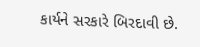કાર્યને સરકારે બિરદાવી છે.